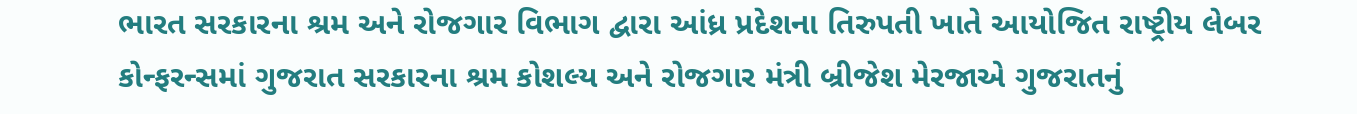ભારત સરકારના શ્રમ અને રોજગાર વિભાગ દ્વારા આંધ્ર પ્રદેશના તિરુપતી ખાતે આયોજિત રાષ્ટ્રીય લેબર કોન્ફરન્સમાં ગુજરાત સરકારના શ્રમ કોશલ્ય અને રોજગાર મંત્રી બ્રીજેશ મેરજાએ ગુજરાતનું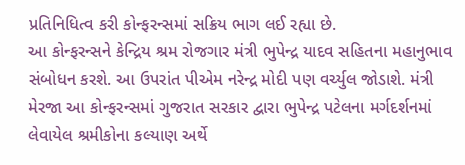પ્રતિનિધિત્વ કરી કોન્ફરન્સમાં સક્રિય ભાગ લઈ રહ્યા છે.
આ કોન્ફરન્સને કેન્દ્રિય શ્રમ રોજગાર મંત્રી ભુપેન્દ્ર યાદવ સહિતના મહાનુભાવ સંબોધન કરશે. આ ઉપરાંત પીએમ નરેન્દ્ર મોદી પણ વર્ચ્યુલ જોડાશે. મંત્રી મેરજા આ કોન્ફરન્સમાં ગુજરાત સરકાર દ્વારા ભુપેન્દ્ર પટેલના મર્ગદર્શનમાં લેવાયેલ શ્રમીકોના કલ્યાણ અર્થે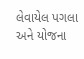લેવાયેલ પગલા અને યોજના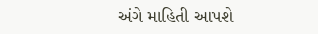અંગે માહિતી આપશે